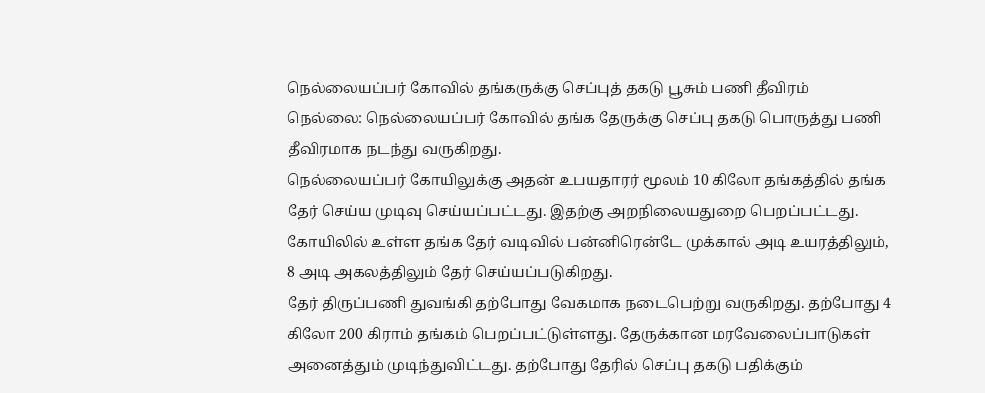நெல்லையப்பர் கோவில் தங்கருக்கு செப்புத் தகடு பூசும் பணி தீவிரம்
நெல்லை: நெல்லையப்பர் கோவில் தங்க தேருக்கு செப்பு தகடு பொருத்து பணி தீவிரமாக நடந்து வருகிறது.
நெல்லையப்பர் கோயிலுக்கு அதன் உபயதாரர் மூலம் 10 கிலோ தங்கத்தில் தங்க தேர் செய்ய முடிவு செய்யப்பட்டது. இதற்கு அறநிலையதுறை பெறப்பட்டது. கோயிலில் உள்ள தங்க தேர் வடிவில் பன்னிரென்டே முக்கால் அடி உயரத்திலும், 8 அடி அகலத்திலும் தேர் செய்யப்படுகிறது.
தேர் திருப்பணி துவங்கி தற்போது வேகமாக நடைபெற்று வருகிறது. தற்போது 4 கிலோ 200 கிராம் தங்கம் பெறப்பட்டுள்ளது. தேருக்கான மரவேலைப்பாடுகள் அனைத்தும் முடிந்துவிட்டது. தற்போது தேரில் செப்பு தகடு பதிக்கும்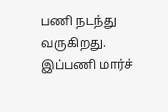பணி நடந்து வருகிறது. இப்பணி மார்ச்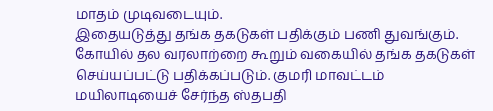மாதம் முடிவடையும்.
இதையடுத்து தங்க தகடுகள் பதிக்கும் பணி துவங்கும். கோயில் தல வரலாற்றை கூறும் வகையில் தங்க தகடுகள் செய்யப்பட்டு பதிக்கப்படும். குமரி மாவட்டம் மயிலாடியைச் சேர்ந்த ஸ்தபதி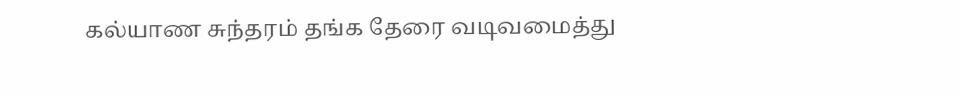கல்யாண சுந்தரம் தங்க தேரை வடிவமைத்து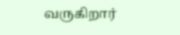வருகிறார்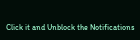Click it and Unblock the Notifications